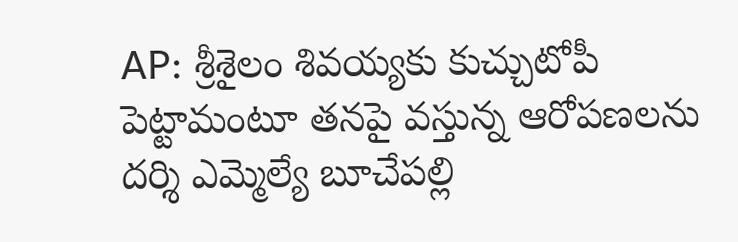AP: శ్రీశైలం శివయ్యకు కుచ్చుటోపీ పెట్టామంటూ తనపై వస్తున్న ఆరోపణలను దర్శి ఎమ్మెల్యే బూచేపల్లి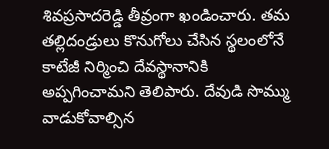శివప్రసాదరెడ్డి తీవ్రంగా ఖండించారు. తమ తల్లిదండ్రులు కొనుగోలు చేసిన స్థలంలోనే కాటేజీ నిర్మించి దేవస్థానానికి అప్పగించామని తెలిపారు. దేవుడి సొమ్ము వాడుకోవాల్సిన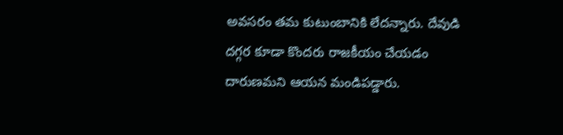అవసరం తమ కుటుంబానికి లేదన్నారు. దేవుడి దగ్గర కూడా కొందరు రాజకీయం చేయడం దారుణమని ఆయన మండిపడ్డారు.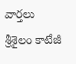వార్తలు
శ్రీశైలం కాటేజీ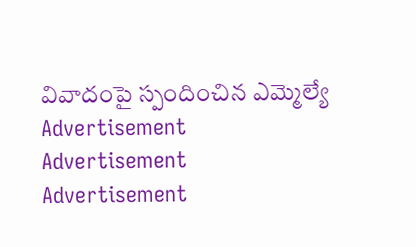వివాదంపై స్పందించిన ఎమ్మెల్యే
Advertisement
Advertisement
Advertisement